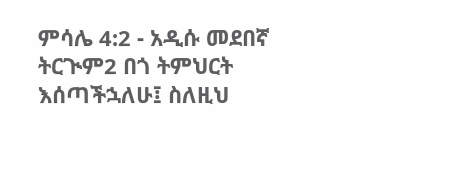ምሳሌ 4:2 - አዲሱ መደበኛ ትርጒም2 በጎ ትምህርት እሰጣችኋለሁ፤ ስለዚህ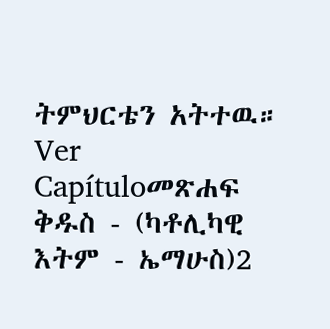ትምህርቴን አትተዉ። Ver Capítuloመጽሐፍ ቅዱስ - (ካቶሊካዊ እትም - ኤማሁስ)2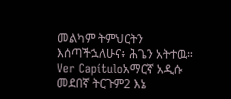መልካም ትምህርትን እሰጣችኋለሁና፥ ሕጌን አትተዉ። Ver Capítuloአማርኛ አዲሱ መደበኛ ትርጉም2 እኔ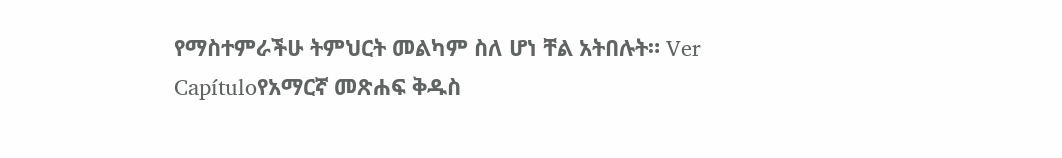የማስተምራችሁ ትምህርት መልካም ስለ ሆነ ቸል አትበሉት። Ver Capítuloየአማርኛ መጽሐፍ ቅዱስ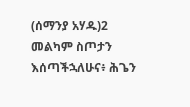(ሰማንያ አሃዱ)2 መልካም ስጦታን እሰጣችኋለሁና፥ ሕጌን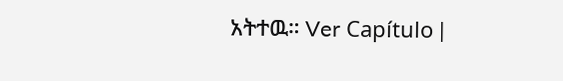አትተዉ። Ver Capítulo |